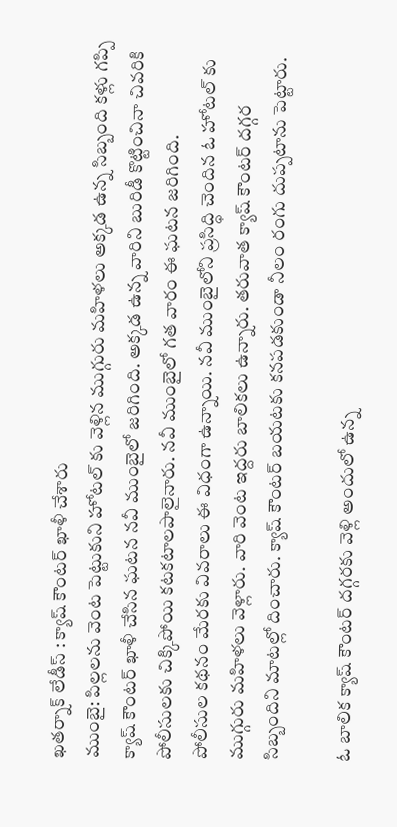ఖతర్నాక్ లేడీస్ : క్యాష్ కౌంటర్ ఖాళీ చేశారు
ముంబై: పిల్లలను వెంట పెట్టుకుని హోటల్ కు వెళ్లిన ముగ్గురు మహిళలు అక్కడ ఉన్న సిబ్బంది కళ్లు గప్పి క్యాష్ కౌంటర్ ఖాళీ చేసిన ఘటన నవీ ముంబైలో జరిగింది. అక్కడ ఉన్న వారిని బురిడీ కొట్టించినా చివరికి పోలీసులకు చిక్కిపోయి కటకటాలపాలైనారు. నవీ ముంబైలో గత వారం ఈ ఘటన జరిగింది.
పోలీసుల కథనం మేరకు వివరాలు ఈ విధంగా ఉన్నాయి. నవీ ముంబైలోని ప్రసిద్ధి చెందిన ఓ హోటల్ కు ముగ్గురు మహిళలు వెళ్లారు. వారి వెంట ఇద్దరు బాలికలు ఉన్నారు. తరువాత క్యాష్ కౌంటర్ దగ్గర సిబ్బందిని మాటల్లో దించారు. క్యాష్ కౌంటర్ బయటకు కనపడకుండా నీలం రంగు దుప్పటాను పెట్టారు.

ఓ బాలిక క్యాష్ కౌంటర్ దగ్గరకు వెళ్లి అందులో ఉన్న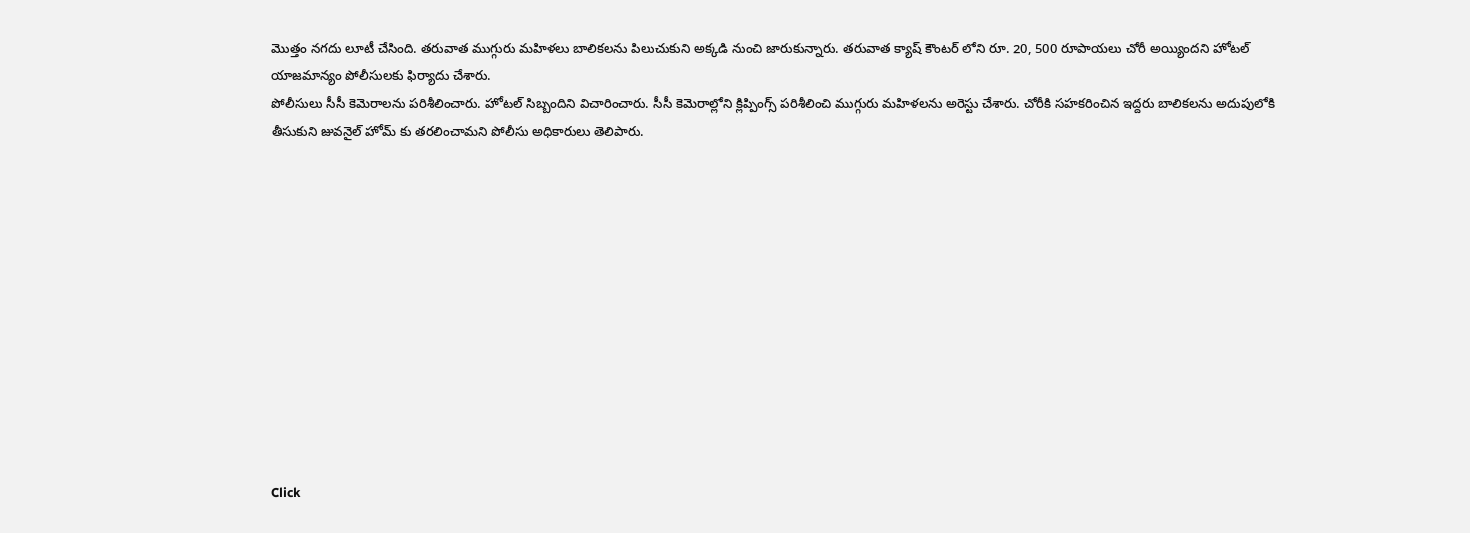మొత్తం నగదు లూటీ చేసింది. తరువాత ముగ్గురు మహిళలు బాలికలను పిలుచుకుని అక్కడి నుంచి జారుకున్నారు. తరువాత క్యాష్ కౌంటర్ లోని రూ. 20, 500 రూపాయలు చోరీ అయ్యిందని హోటల్ యాజమాన్యం పోలీసులకు ఫిర్యాదు చేశారు.
పోలీసులు సీసీ కెమెరాలను పరిశీలించారు. హోటల్ సిబ్బందిని విచారించారు. సీసీ కెమెరాల్లోని క్లిప్పింగ్స్ పరిశీలించి ముగ్గురు మహిళలను అరెస్టు చేశారు. చోరీకి సహకరించిన ఇద్దరు బాలికలను అదుపులోకి తీసుకుని జువనైల్ హోమ్ కు తరలించామని పోలీసు అధికారులు తెలిపారు.












Click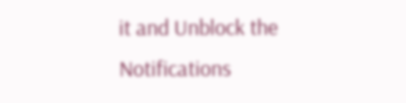it and Unblock the Notifications